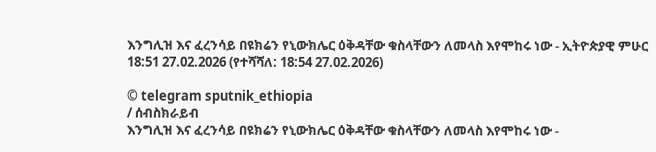እንግሊዝ እና ፈረንሳይ በዩክሬን የኒውክሌር ዕቅዳቸው ቁስላቸውን ለመላስ እየሞከሩ ነው - ኢትዮጵያዊ ምሁር
18:51 27.02.2026 (የተሻሻለ: 18:54 27.02.2026)

© telegram sputnik_ethiopia
/ ሰብስክራይብ
እንግሊዝ እና ፈረንሳይ በዩክሬን የኒውክሌር ዕቅዳቸው ቁስላቸውን ለመላስ እየሞከሩ ነው -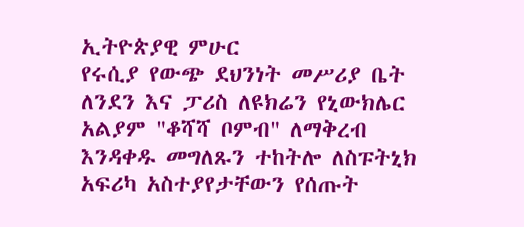ኢትዮጵያዊ ምሁር
የሩሲያ የውጭ ደህንነት መሥሪያ ቤት ለንደን እና ፓሪስ ለዩክሬን የኒውክሌር አልያም "ቆሻሻ ቦምብ" ለማቅረብ እንዳቀዱ መግለጹን ተከትሎ ለስፑትኒክ አፍሪካ አስተያየታቸውን የሰጡት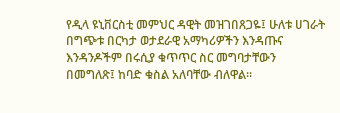የዲላ ዩኒቨርስቲ መምህር ዳዊት መዝገበጸጋዬ፤ ሁለቱ ሀገራት በግጭቱ በርካታ ወታደራዊ አማካሪዎችን እንዳጡና እንዳንዶችም በሩሲያ ቁጥጥር ስር መግባታቸውን በመግለጽ፤ ከባድ ቁስል አለባቸው ብለዋል፡፡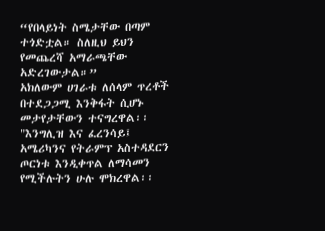“የበላይነት ስሜታቸው በጣም ተጎድቷል። ስለዚህ ይህን የመጨረሻ አማራጫቸው አድረገውታል።”
አክለውም ሀገራቱ ለሰላም ጥረቶች በተደጋጋሚ እንቅፋት ሲሆኑ መታየታቸውን ተናግረዋል፡፡
"እንግሊዝ እና ፈረንሳይ፤ አሜሪካንና የትራምፕ አስተዳደርን ጦርነቱ እንዲቀጥል ለማሳመን የሚችሉትን ሁሉ ሞክረዋል፡፡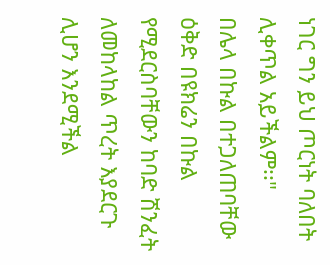ነገር ግን ይህ ጦርነት ባለበት ሊቀጥል አይችልም፡፡"
በሌላ በኩል በተጋለጠባቸው ዕቅድ በዩክሬን በኩል የሚደርስባቸውን ከባድ ሽንፈት ለመከላከል ጥረት እያደርጉ ሊሆን እንደሚችል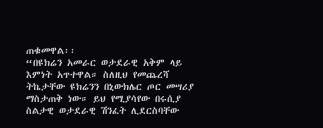ጠቁመዋል፡፡
“በዩክሬን አመራር ወታደራዊ አቅም ላይ እምነት አጥተዋል። ስለዚህ የመጨረሻ ትኬታቸው ዩክሬንን በኒውክሌር ጦር መሣሪያ ማስታጠቅ ነው። ይህ የሚያሳየው በሩሲያ ስልታዊ ወታደራዊ ሽንፈት ሊደርስባቸው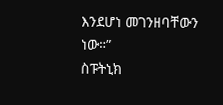እንደሆነ መገንዘባቸውን ነው።”
ስፑትኒክ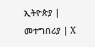ኢትዮጵያ | መተግበሪያ | X